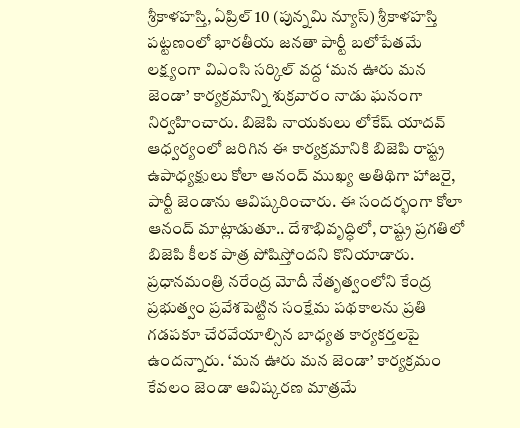శ్రీకాళహస్తి, ఏప్రిల్ 10 (పున్నమి న్యూస్) శ్రీకాళహస్తి పట్టణంలో భారతీయ జనతా పార్టీ బలోపేతమే లక్ష్యంగా విఎంసి సర్కిల్ వద్ద ‘మన ఊరు మన జెండా’ కార్యక్రమాన్ని శుక్రవారం నాడు ఘనంగా నిర్వహించారు. బిజెపి నాయకులు లోకేష్ యాదవ్ ఆధ్వర్యంలో జరిగిన ఈ కార్యక్రమానికి బిజెపి రాష్ట్ర ఉపాధ్యక్షులు కోలా ఆనంద్ ముఖ్య అతిథిగా హాజరై, పార్టీ జెండాను ఆవిష్కరించారు. ఈ సందర్భంగా కోలా ఆనంద్ మాట్లాడుతూ.. దేశాభివృద్ధిలో, రాష్ట్ర ప్రగతిలో బిజెపి కీలక పాత్ర పోషిస్తోందని కొనియాడారు. ప్రధానమంత్రి నరేంద్ర మోదీ నేతృత్వంలోని కేంద్ర ప్రభుత్వం ప్రవేశపెట్టిన సంక్షేమ పథకాలను ప్రతి గడపకూ చేరవేయాల్సిన బాధ్యత కార్యకర్తలపై ఉందన్నారు. ‘మన ఊరు మన జెండా’ కార్యక్రమం కేవలం జెండా ఆవిష్కరణ మాత్రమే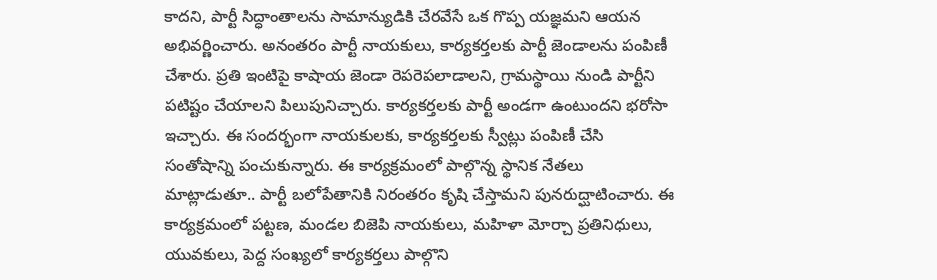కాదని, పార్టీ సిద్ధాంతాలను సామాన్యుడికి చేరవేసే ఒక గొప్ప యజ్ఞమని ఆయన అభివర్ణించారు. అనంతరం పార్టీ నాయకులు, కార్యకర్తలకు పార్టీ జెండాలను పంపిణీ చేశారు. ప్రతి ఇంటిపై కాషాయ జెండా రెపరెపలాడాలని, గ్రామస్థాయి నుండి పార్టీని పటిష్టం చేయాలని పిలుపునిచ్చారు. కార్యకర్తలకు పార్టీ అండగా ఉంటుందని భరోసా ఇచ్చారు. ఈ సందర్భంగా నాయకులకు, కార్యకర్తలకు స్వీట్లు పంపిణీ చేసి సంతోషాన్ని పంచుకున్నారు. ఈ కార్యక్రమంలో పాల్గొన్న స్థానిక నేతలు మాట్లాడుతూ.. పార్టీ బలోపేతానికి నిరంతరం కృషి చేస్తామని పునరుద్ఘాటించారు. ఈ కార్యక్రమంలో పట్టణ, మండల బిజెపి నాయకులు, మహిళా మోర్చా ప్రతినిధులు, యువకులు, పెద్ద సంఖ్యలో కార్యకర్తలు పాల్గొని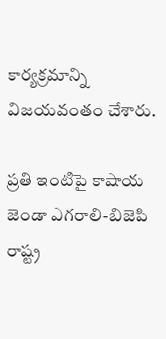కార్యక్రమాన్ని విజయవంతం చేశారు.

ప్రతి ఇంటిపై కాషాయ జెండా ఎగరాలి-బిజెపి రాష్ట్ర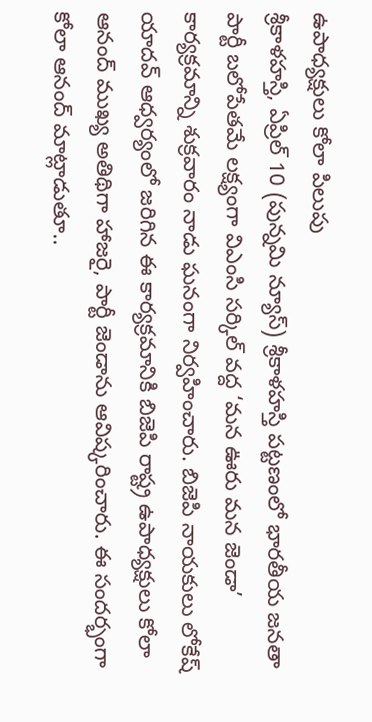ఉపాధ్యక్షులు కోలా పిలుపు
శ్రీకాళహస్తి, ఏప్రిల్ 10 (పున్నమి న్యూస్) శ్రీకాళహస్తి పట్టణంలో భారతీయ జనతా పార్టీ బలోపేతమే లక్ష్యంగా విఎంసి సర్కిల్ వద్ద ‘మన ఊరు మన జెండా’ కార్యక్రమాన్ని శుక్రవారం నాడు ఘనంగా నిర్వహించారు. బిజెపి నాయకులు లోకేష్ యాదవ్ ఆధ్వర్యంలో జరిగిన ఈ కార్యక్రమానికి బిజెపి రాష్ట్ర ఉపాధ్యక్షులు కోలా ఆనంద్ ముఖ్య అతిథిగా హాజరై, పార్టీ జెండాను ఆవిష్కరించారు. ఈ సందర్భంగా కోలా ఆనంద్ మాట్లాడుతూ..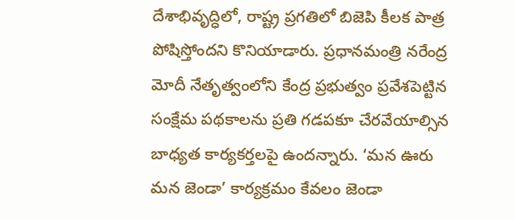దేశాభివృద్ధిలో, రాష్ట్ర ప్రగతిలో బిజెపి కీలక పాత్ర పోషిస్తోందని కొనియాడారు. ప్రధానమంత్రి నరేంద్ర మోదీ నేతృత్వంలోని కేంద్ర ప్రభుత్వం ప్రవేశపెట్టిన సంక్షేమ పథకాలను ప్రతి గడపకూ చేరవేయాల్సిన బాధ్యత కార్యకర్తలపై ఉందన్నారు. ‘మన ఊరు మన జెండా’ కార్యక్రమం కేవలం జెండా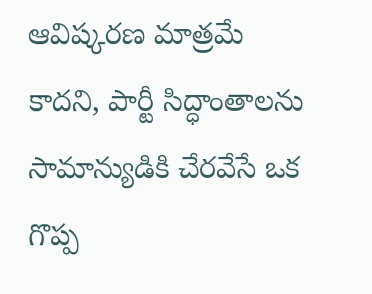ఆవిష్కరణ మాత్రమే కాదని, పార్టీ సిద్ధాంతాలను సామాన్యుడికి చేరవేసే ఒక గొప్ప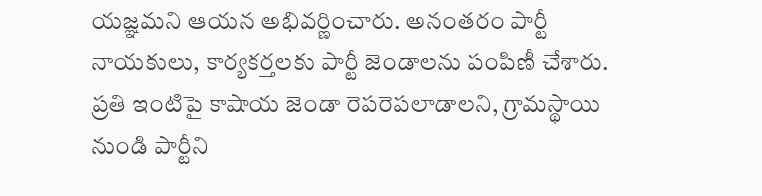యజ్ఞమని ఆయన అభివర్ణించారు. అనంతరం పార్టీ నాయకులు, కార్యకర్తలకు పార్టీ జెండాలను పంపిణీ చేశారు. ప్రతి ఇంటిపై కాషాయ జెండా రెపరెపలాడాలని, గ్రామస్థాయి నుండి పార్టీని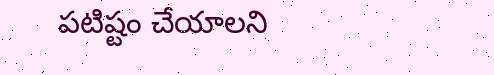పటిష్టం చేయాలని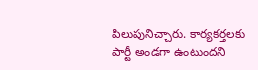పిలుపునిచ్చారు. కార్యకర్తలకు పార్టీ అండగా ఉంటుందని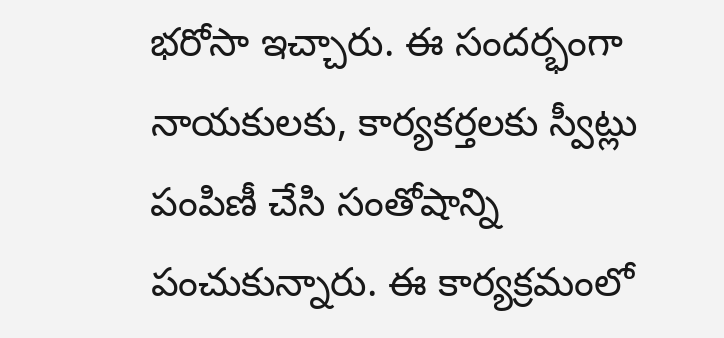భరోసా ఇచ్చారు. ఈ సందర్భంగా నాయకులకు, కార్యకర్తలకు స్వీట్లు పంపిణీ చేసి సంతోషాన్ని పంచుకున్నారు. ఈ కార్యక్రమంలో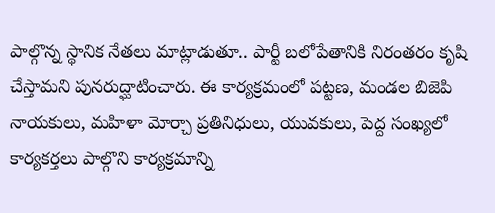పాల్గొన్న స్థానిక నేతలు మాట్లాడుతూ.. పార్టీ బలోపేతానికి నిరంతరం కృషి చేస్తామని పునరుద్ఘాటించారు. ఈ కార్యక్రమంలో పట్టణ, మండల బిజెపి నాయకులు, మహిళా మోర్చా ప్రతినిధులు, యువకులు, పెద్ద సంఖ్యలో కార్యకర్తలు పాల్గొని కార్యక్రమాన్ని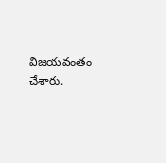విజయవంతం చేశారు.